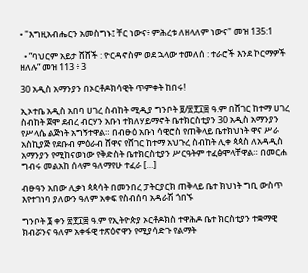• "እግዚአብሔርን አመስግኑ፤ ቸር ነውና፥ ምሕረቱ ለዘላለም ነውና" መዝ 135:1

  • ”ባህርም አይታ ሸሸች : ዮርዳኖስም ወደ ኋላው ተመለሰ : ተራሮች እንደ ኮርማዎች ዘለሉ” መዝ 113 ፥ 3

30 አዲስ አማንያን በኦርቶዶክሳዊት ጥምቀት ከበሩ!

ኢኦተቤ አዲስ አበባ ሀገረ ስብከት ሚዲያ ግንቦት ፱/፳፻፲፰ ዓ.ም በሸገር ከተማ ሀገረ ስብከት ጀሞ ደብረ ብርሃን አቡነ ተክለሃይማኖት ቤተክርስቲያን 30 አዲስ አማንያን የሥላሴ ልጅነት አግኝተዋል። በብፁዕ አቡነ ሳዊሮስ የጠቅላይ ቤተክህነት ዋና ሥራ አስኪያጅ የደቡብ ምዕራብ ሸዋና የሸገር ከተማ አህጉረ ስብከት ሊቀ ጳጳስ ለአዳዲስ አማንያን የሚከናወነው የቅድስት ቤተክርስቲያን ሥርዓትም ተፈፅሞላቸዋል። በመርሐ ግብሩ መልአከ ሰላም ዓለማየሁ ተፈራ […]

ብፁዓን አበው ሊቃነ ጳጳሳት በመንበረ ፓትርያርክ ጠቅላይ ቤተ ክህነት ግቢ ውስጥ እየተገነባ ያለውን ዓለም አቀፍ የስብሰባ አዳራሽ ጎበኙ

ግንቦት ፮ ቀን ፳፻፲፰ ዓ.ም የኢትዮጵያ ኦርቶዶክስ ተዋሕዶ ቤተ ክርስቲያን ተቋማዊ ክብሯንና ዓለም አቀፋዊ ተጽዕኖዋን የሚያሳድጉ የልማት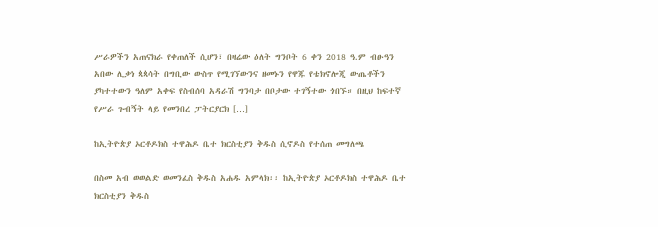ሥራዎችን አጠናክራ የቀጠለች ሲሆን፣ በዛሬው ዕለት ግንቦት 6 ቀን 2018 ዓ.ም ብፁዓን አበው ሊቃነ ጳጳሳት በግቢው ውስጥ የሚገኘውንና ዘመኑን የዋጁ የቴክኖሎጂ ውጤቶችን ያካተተውን ዓለም አቀፍ የስብሰባ አዳራሽ ግንባታ በቦታው ተገኝተው ጎበኙ። በዚህ ከፍተኛ የሥራ ጉብኝት ላይ የመንበረ ፓትርያርክ […]

ከኢትዮጵያ ኦርቶዶክስ ተዋሕዶ ቤተ ክርስቲያን ቅዱስ ሲኖዶስ የተሰጠ መግለጫ

በስመ አብ ወወልድ ወመንፈስ ቅዱስ አሐዱ አምላክ፡፡ ከኢትዮጵያ ኦርቶዶክስ ተዋሕዶ ቤተ ክርስቲያን ቅዱስ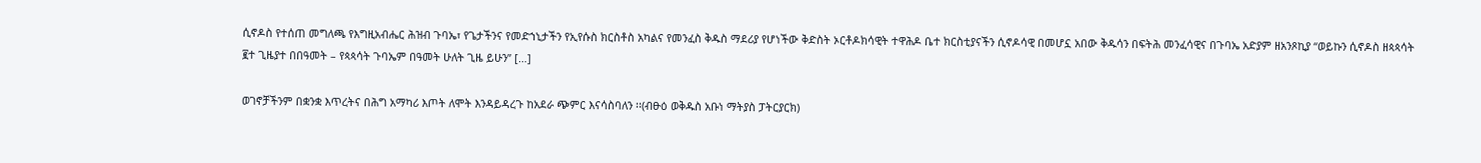ሲኖዶስ የተሰጠ መግለጫ የእግዚአብሔር ሕዝብ ጉባኤ፣ የጌታችንና የመድኀኒታችን የኢየሱስ ክርስቶስ አካልና የመንፈስ ቅዱስ ማደሪያ የሆነችው ቅድስት ኦርቶዶክሳዊት ተዋሕዶ ቤተ ክርስቲያናችን ሲኖዶሳዊ በመሆኗ አበው ቅዱሳን በፍትሕ መንፈሳዊና በጉባኤ አድያም ዘአንጾኪያ “ወይኩን ሲኖዶስ ዘጳጳሳት ፪ተ ጊዜያተ በበዓመት – የጳጳሳት ጉባኤም በዓመት ሁለት ጊዜ ይሁን” […]

ወገኖቻችንም በቋንቋ እጥረትና በሕግ አማካሪ እጦት ለሞት እንዳይዳረጉ ከአደራ ጭምር እናሳስባለን ፡፡(ብፁዕ ወቅዱስ አቡነ ማትያስ ፓትርያርክ)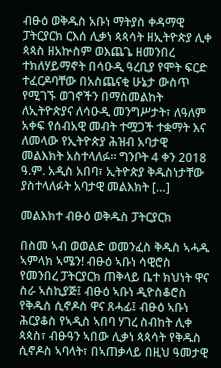ብፁዕ ወቅዱስ አቡነ ማትያስ ቀዳማዊ ፓትርያርክ ርእሰ ሊቃነ ጳጳሳት ዘኢትዮጵያ ሊቀ ጳጳስ ዘአኵስም ወእጨጌ ዘመንበረ ተክለሃይማኖት በሳዑዲ ዓረቢያ የሞት ፍርድ ተፈርዶባቸው በአስጨናቂ ሁኔታ ውስጥ የሚገኙ ወገኖችን በማስመልከት ለኢትዮጵያና ለሳዑዲ መንግሥታት፣ ለዓለም አቀፍ የሰብአዊ መብት ተሟጋች ተቋማት እና ለመላው የኢትዮጵያ ሕዝብ አባታዊ መልእክት አስተላለፉ። ግንቦት 4 ቀን 2018 ዓ.ም. አዲስ አበባ፣ ኢትዮጵያ ቅዱስነታቸው ያስተላለፉት አባታዊ መልእክት […]

መልእክተ ብፁዕ ወቅዱስ ፓትርያርክ

በስመ ኣብ ወወልድ ወመንፈስ ቅዱስ ኣሓዱ ኣምላክ ኣሜን! ብፁዕ ኣቡነ ሳዊሮስ የመንበረ ፓትርያርክ ጠቅላይ ቤተ ክህነት ዋና ስራ ኣስኪያጅ፤ ብፁዕ ኣቡነ ዲዮስቆሮስ የቅዱስ ሲኖዶስ ዋና ጸሓፊ፤ ብፁዕ ኣቡነ ሕርያቆስ የኣዲስ ኣበባ ሃገረ ስብከት ሊቀ ጳጳስ፣ ብፁዓን ኣበው ሊቃነ ጳጳሳት የቅዱስ ሲኖዶስ ኣባላት፣ በኣጠቃላይ በዚህ ዓመታዊ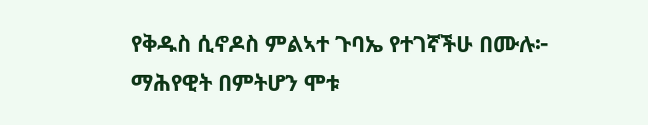የቅዱስ ሲኖዶስ ምልኣተ ጉባኤ የተገኛችሁ በሙሉ፦ ማሕየዊት በምትሆን ሞቱ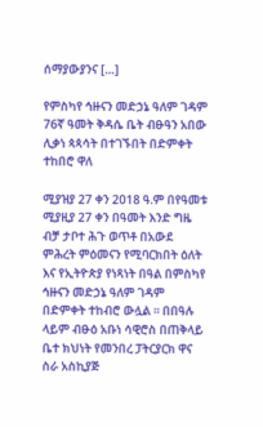ሰማያውያንና […]

የምስካየ ኅዙናን መድኃኔ ዓለም ገዳም 76ኛ ዓመት ቅዳሴ ቤት ብፁዓን አበው ሊቃነ ጳጳሳት በተገኙበት በድምቀት ተከበሮ ዋለ

ሚያዝያ 27 ቀን 2018 ዓ.ም በየዓመቱ ሚያዚያ 27 ቀን በዓመት እንድ ግዜ ብቻ ታቦተ ሕጉ ወጥቶ በአውደ ምሕረት ምዕመናን የሚባርክበት ዕለት እና የኢትዮጵያ የነጻነት በዓል በምስካየ ኅዙናን መድኃኔ ዓለም ገዳም በድምቀት ተከብሮ ውሏል ። በበዓሉ ላይም ብፁዕ አቡነ ሳዊሮስ በጠቅላይ ቤተ ክህነት የመንበረ ፓትርያርክ ዋና ስራ አስኪያጅ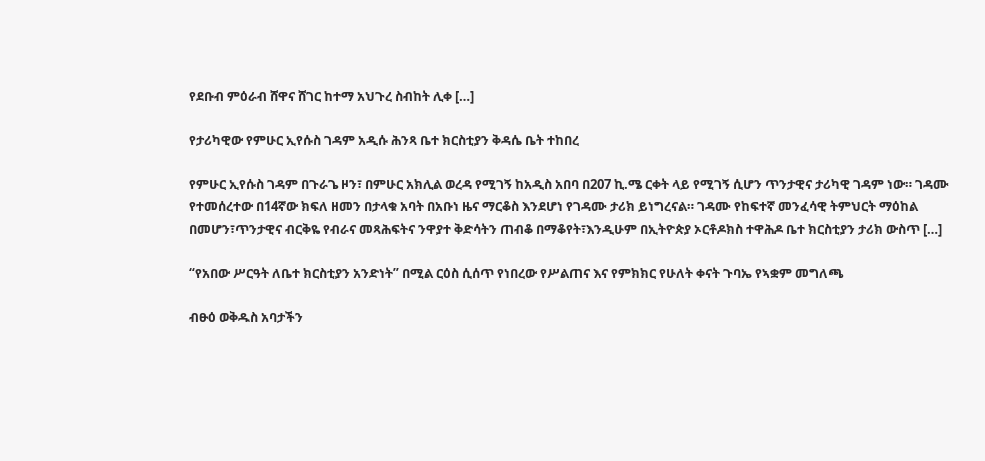የደቡብ ምዕራብ ሸዋና ሸገር ከተማ አህጉረ ስብከት ሊቀ […]

የታሪካዊው የምሁር ኢየሱስ ገዳም አዲሱ ሕንጻ ቤተ ክርስቲያን ቅዳሴ ቤት ተከበረ

የምሁር ኢየሱስ ገዳም በጉራጌ ዞን፣ በምሁር አክሊል ወረዳ የሚገኝ ከአዲስ አበባ በ207 ኪ.ሜ ርቀት ላይ የሚገኝ ሲሆን ጥንታዊና ታሪካዊ ገዳም ነው። ገዳሙ የተመሰረተው በ14ኛው ክፍለ ዘመን በታላቁ አባት በአቡነ ዜና ማርቆስ እንደሆነ የገዳሙ ታሪክ ይነግረናል። ገዳሙ የከፍተኛ መንፈሳዊ ትምህርት ማዕከል በመሆን፣ጥንታዊና ብርቅዬ የብራና መጻሕፍትና ንዋያተ ቅድሳትን ጠብቆ በማቆየት፣እንዲሁም በኢትዮጵያ ኦርቶዶክስ ተዋሕዶ ቤተ ክርስቲያን ታሪክ ውስጥ […]

“የአበው ሥርዓት ለቤተ ክርስቲያን አንድነት” በሚል ርዕስ ሲሰጥ የነበረው የሥልጠና እና የምክክር የሁለት ቀናት ጉባኤ የኣቋም መግለጫ

ብፁዕ ወቅዱስ አባታችን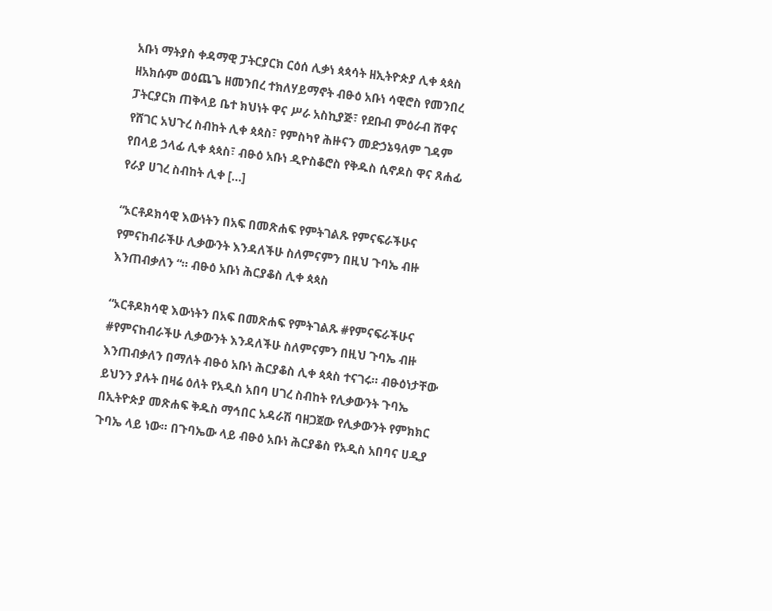አቡነ ማትያስ ቀዳማዊ ፓትርያርክ ርዕሰ ሊቃነ ጳጳሳት ዘኢትዮጵያ ሊቀ ጳጳስ ዘአክሱም ወዕጨጌ ዘመንበረ ተክለሃይማኖት ብፁዕ አቡነ ሳዊሮስ የመንበረ ፓትርያርክ ጠቅላይ ቤተ ክህነት ዋና ሥራ አስኪያጅ፣ የደቡብ ምዕራብ ሸዋና የሸገር አህጉረ ስብከት ሊቀ ጳጳስ፣ የምስካየ ሕዙናን መድኃኔዓለም ገዳም የበላይ ኃላፊ ሊቀ ጳጳስ፣ ብፁዕ አቡነ ዲዮስቆሮስ የቅዱስ ሲኖዶስ ዋና ጸሐፊ የራያ ሀገረ ስብከት ሊቀ […]

“ኦርቶዶክሳዊ እውነትን በአፍ በመጽሐፍ የምትገልጹ የምናፍራችሁና የምናከብራችሁ ሊቃውንት እንዳለችሁ ስለምናምን በዚህ ጉባኤ ብዙ እንጠብቃለን “። ብፁዕ አቡነ ሕርያቆስ ሊቀ ጳጳስ

“ኦርቶዶክሳዊ እውነትን በአፍ በመጽሐፍ የምትገልጹ #የምናፍራችሁና #የምናከብራችሁ ሊቃውንት እንዳለችሁ ስለምናምን በዚህ ጉባኤ ብዙ እንጠብቃለን በማለት ብፁዕ አቡነ ሕርያቆስ ሊቀ ጳጳስ ተናገሩ። ብፁዕነታቸው ይህንን ያሉት በዛሬ ዕለት የአዲስ አበባ ሀገረ ስብከት የሊቃውንት ጉባኤ በኢትዮጵያ መጽሐፍ ቅዱስ ማኅበር አዳራሽ ባዘጋጀው የሊቃውንት የምክክር ጉባኤ ላይ ነው። በጉባኤው ላይ ብፁዕ አቡነ ሕርያቆስ የአዲስ አበባና ሀዲያ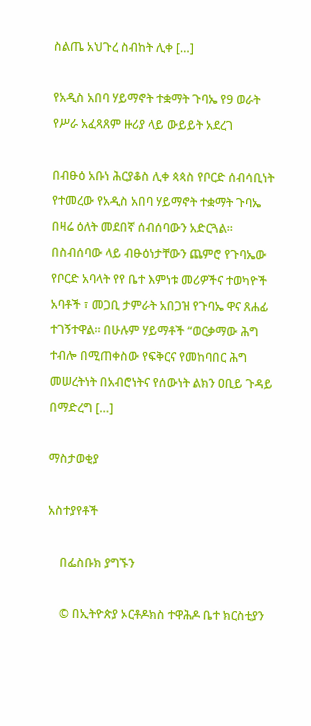ስልጤ አህጉረ ስብከት ሊቀ […]

የአዲስ አበባ ሃይማኖት ተቋማት ጉባኤ የ9 ወራት የሥራ አፈጻጸም ዙሪያ ላይ ውይይት አደረገ

በብፁዕ አቡነ ሕርያቆስ ሊቀ ጳጳስ የቦርድ ሰብሳቢነት የተመረው የአዲስ አበባ ሃይማኖት ተቋማት ጉባኤ በዛሬ ዕለት መደበኛ ሰብሰባውን አድርጓል። በስብሰባው ላይ ብፁዕነታቸውን ጨምሮ የጉባኤው የቦርድ አባላት የየ ቤተ እምነቱ መሪዎችና ተወካዮች አባቶች ፣ መጋቢ ታምራት አበጋዝ የጉባኤ ዋና ጸሐፊ ተገኝተዋል። በሁሉም ሃይማቶች “ወርቃማው ሕግ ተብሎ በሚጠቀስው የፍቅርና የመከባበር ሕግ መሠረትነት በአብሮነትና የሰውነት ልክን ዐቢይ ጉዳይ በማድረግ […]

ማስታወቂያ

አስተያየቶች

    በፌስቡክ ያግኙን

    © በኢትዮጵያ ኦርቶዶክስ ተዋሕዶ ቤተ ክርስቲያን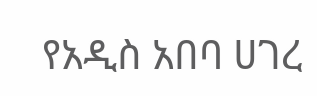የአዲስ አበባ ሀገረ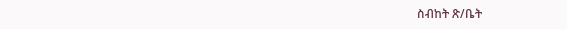ስብከት ጽ/ቤት